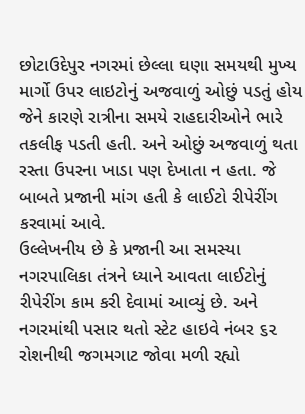છોટાઉદેપુર નગરમાં છેલ્લા ઘણા સમયથી મુખ્ય માર્ગો ઉપર લાઇટોનું અજવાળું ઓછું પડતું હોય જેને કારણે રાત્રીના સમયે રાહદારીઓને ભારે તકલીફ પડતી હતી. અને ઓછું અજવાળું થતા રસ્તા ઉપરના ખાડા પણ દેખાતા ન હતા. જે બાબતે પ્રજાની માંગ હતી કે લાઈટો રીપેરીંગ કરવામાં આવે.
ઉલ્લેખનીય છે કે પ્રજાની આ સમસ્યા નગરપાલિકા તંત્રને ધ્યાને આવતા લાઈટોનું રીપેરીંગ કામ કરી દેવામાં આવ્યું છે. અને નગરમાંથી પસાર થતો સ્ટેટ હાઇવે નંબર ૬૨ રોશનીથી જગમગાટ જોવા મળી રહ્યો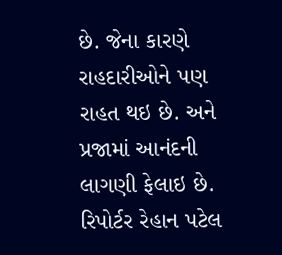છે. જેના કારણે રાહદારીઓને પણ રાહત થઇ છે. અને પ્રજામાં આનંદની લાગણી ફેલાઇ છે.
રિપોર્ટર રેહાન પટેલ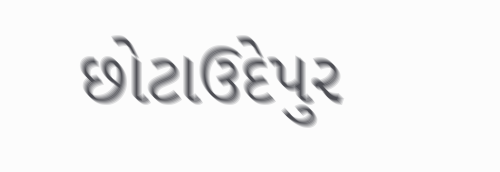છોટાઉદેપુર